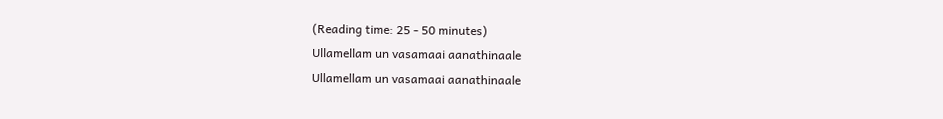(Reading time: 25 - 50 minutes)
Ullamellam un vasamaai aanathinaale
Ullamellam un vasamaai aanathinaale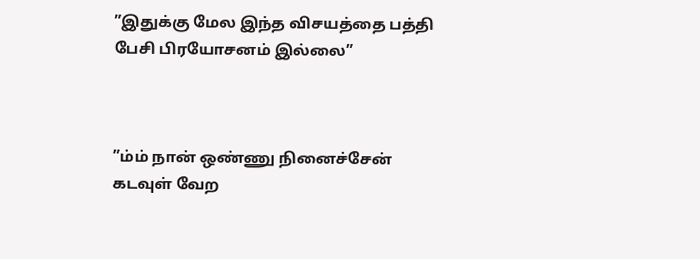”இதுக்கு மேல இந்த விசயத்தை பத்தி பேசி பிரயோசனம் இல்லை”



”ம்ம் நான் ஒண்ணு நினைச்சேன் கடவுள் வேற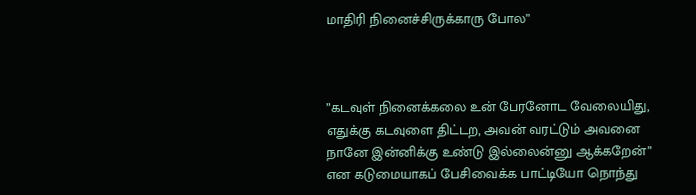மாதிரி நினைச்சிருக்காரு போல”



”கடவுள் நினைக்கலை உன் பேரனோட வேலையிது, எதுக்கு கடவுளை திட்டற, அவன் வரட்டும் அவனை நானே இன்னிக்கு உண்டு இல்லைன்னு ஆக்கறேன்” என கடுமையாகப் பேசிவைக்க பாட்டியோ நொந்து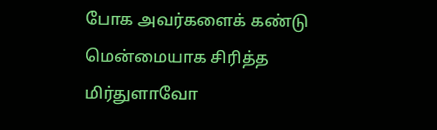போக அவர்களைக் கண்டு மென்மையாக சிரித்த மிர்துளாவோ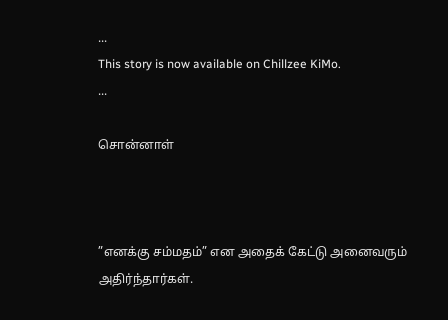...
This story is now available on Chillzee KiMo.
...

சொன்னாள்



”எனக்கு சம்மதம்” என அதைக் கேட்டு அனைவரும் அதிர்ந்தார்கள்.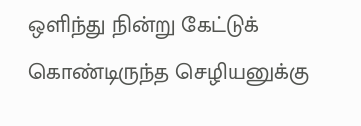ஒளிந்து நின்று கேட்டுக் கொண்டிருந்த செழியனுக்கு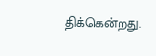திக்கென்றது.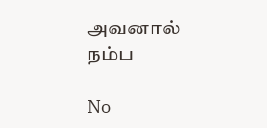அவனால் நம்ப

No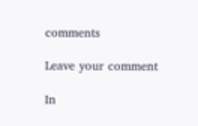comments

Leave your comment

In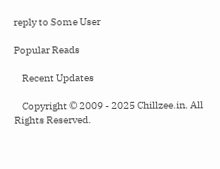reply to Some User

Popular Reads

    Recent Updates

    Copyright © 2009 - 2025 Chillzee.in. All Rights Reserved.